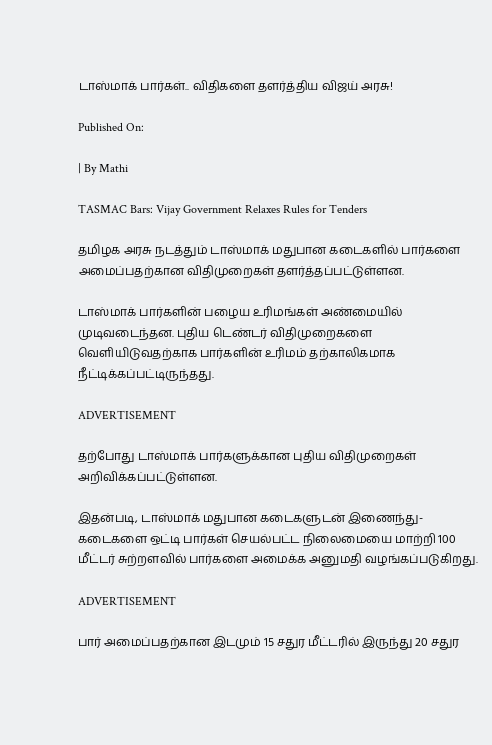டாஸ்மாக் பார்கள்.. விதிகளை தளர்த்திய விஜய் அரசு!

Published On:

| By Mathi

TASMAC Bars: Vijay Government Relaxes Rules for Tenders

தமிழக அரசு நடத்தும் டாஸ்மாக் மதுபான கடைகளில் பார்களை அமைப்பதற்கான விதிமுறைகள் தளர்த்தப்பட்டுள்ளன.

டாஸ்மாக் பார்களின் பழைய உரிமங்கள் அண்மையில் முடிவடைந்தன. புதிய டெண்டர் விதிமுறைகளை வெளியிடுவதற்காக பார்களின் உரிமம் தற்காலிகமாக நீட்டிக்கப்பட்டிருந்தது.

ADVERTISEMENT

தற்போது டாஸ்மாக் பார்களுக்கான புதிய விதிமுறைகள் அறிவிக்கப்பட்டுள்ளன.

இதன்படி, டாஸ்மாக் மதுபான கடைகளுடன் இணைந்து- கடைகளை ஒட்டி பார்கள் செயல்பட்ட நிலைமையை மாற்றி 100 மீட்டர் சுற்றளவில் பார்களை அமைக்க அனுமதி வழங்கப்படுகிறது.

ADVERTISEMENT

பார் அமைப்பதற்கான இடமும் 15 சதுர மீட்டரில் இருந்து 20 சதுர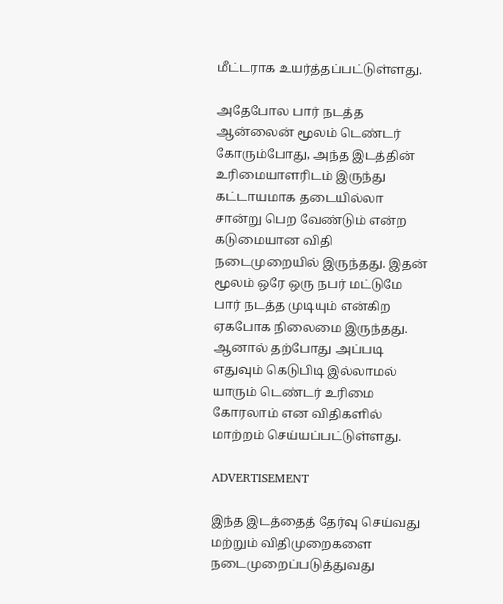மீட்டராக உயர்த்தப்பட்டுள்ளது.

அதேபோல பார் நடத்த ஆன்லைன் மூலம் டெண்டர் கோரும்போது, அந்த இடத்தின் உரிமையாளரிடம் இருந்து கட்டாயமாக தடையில்லா சான்று பெற வேண்டும் என்ற கடுமையான விதி நடைமுறையில் இருந்தது. இதன் மூலம் ஒரே ஒரு நபர் மட்டுமே பார் நடத்த முடியும் என்கிற ஏகபோக நிலைமை இருந்தது. ஆனால் தற்போது அப்படி எதுவும் கெடுபிடி இல்லாமல் யாரும் டெண்டர் உரிமை கோரலாம் என விதிகளில் மாற்றம் செய்யப்பட்டுள்ளது.

ADVERTISEMENT

இந்த இடத்தைத் தேர்வு செய்வது மற்றும் விதிமுறைகளை நடைமுறைப்படுத்துவது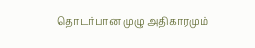தொடர்பான முழு அதிகாரமும்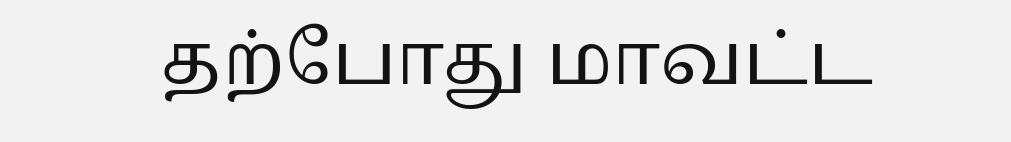தற்போது மாவட்ட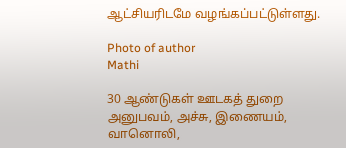ஆட்சியரிடமே வழங்கப்பட்டுள்ளது.

Photo of author
Mathi

30 ஆண்டுகள் ஊடகத் துறை அனுபவம், அச்சு, இணையம், வானொலி,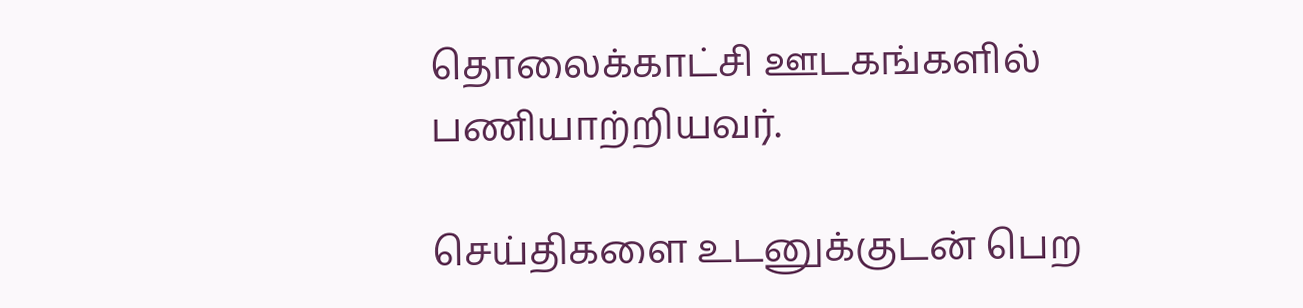தொலைக்காட்சி ஊடகங்களில் பணியாற்றியவர்.

செய்திகளை உடனுக்குடன் பெற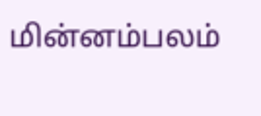மின்னம்பலம்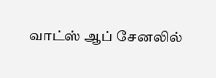வாட்ஸ் ஆப் சேனலில்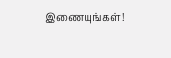இணையுங்கள்!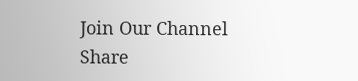Join Our Channel
Share